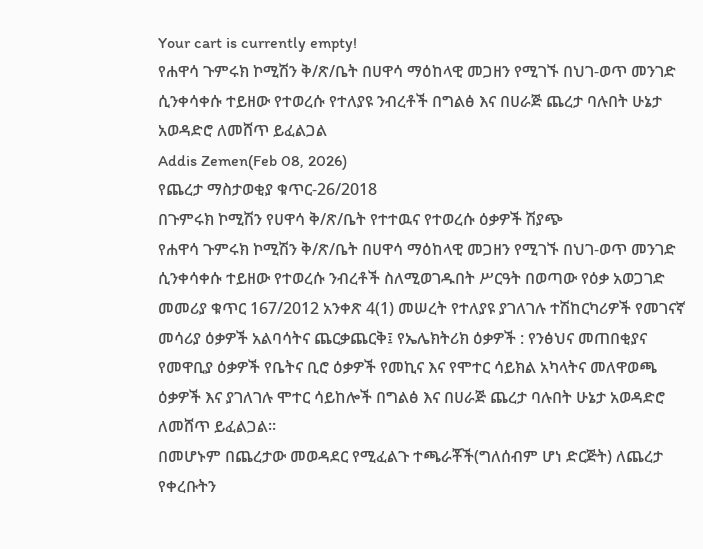Your cart is currently empty!
የሐዋሳ ጉምሩክ ኮሚሽን ቅ/ጽ/ቤት በሀዋሳ ማዕከላዊ መጋዘን የሚገኙ በህገ-ወጥ መንገድ ሲንቀሳቀሱ ተይዘው የተወረሱ የተለያዩ ንብረቶች በግልፅ እና በሀራጅ ጨረታ ባሉበት ሁኔታ አወዳድሮ ለመሸጥ ይፈልጋል
Addis Zemen(Feb 08, 2026)
የጨረታ ማስታወቂያ ቁጥር-26/2018
በጉምሩክ ኮሚሽን የሀዋሳ ቅ/ጽ/ቤት የተተዉና የተወረሱ ዕቃዎች ሽያጭ
የሐዋሳ ጉምሩክ ኮሚሽን ቅ/ጽ/ቤት በሀዋሳ ማዕከላዊ መጋዘን የሚገኙ በህገ-ወጥ መንገድ ሲንቀሳቀሱ ተይዘው የተወረሱ ንብረቶች ስለሚወገዱበት ሥርዓት በወጣው የዕቃ አወጋገድ መመሪያ ቁጥር 167/2012 አንቀጽ 4(1) መሠረት የተለያዩ ያገለገሉ ተሽከርካሪዎች የመገናኛ መሳሪያ ዕቃዎች አልባሳትና ጨርቃጨርቅ፤ የኤሌክትሪክ ዕቃዎች : የንፅህና መጠበቂያና የመዋቢያ ዕቃዎች የቤትና ቢሮ ዕቃዎች የመኪና እና የሞተር ሳይክል አካላትና መለዋወጫ ዕቃዎች እና ያገለገሉ ሞተር ሳይከሎች በግልፅ እና በሀራጅ ጨረታ ባሉበት ሁኔታ አወዳድሮ ለመሸጥ ይፈልጋል።
በመሆኑም በጨረታው መወዳደር የሚፈልጉ ተጫራቾች(ግለሰብም ሆነ ድርጅት) ለጨረታ የቀረቡትን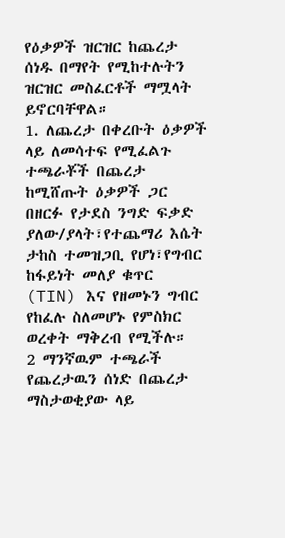የዕቃዎች ዝርዝር ከጨረታ ሰነዱ በማየት የሚከተሉትን ዝርዝር መስፈርቶች ማሟላት ይኖርባቸዋል።
1. ለጨረታ በቀረቡት ዕቃዎች ላይ ለመሳተፍ የሚፈልጉ ተጫራቾች በጨረታ ከሚሸጡት ዕቃዎች ጋር በዘርፉ የታደስ ንግድ ፍቃድ ያለው/ያላት፣የተጨማሪ እሴት ታከስ ተመዝጋቢ የሆነ፣የግብር ከፋይነት መለያ ቁጥር (TIN) እና የዘመኑን ግብር የከፈሉ ስለመሆኑ የምስክር ወረቀት ማቅረብ የሚችሉ።
2 ማንኛዉም ተጫራች የጨረታዉን ሰነድ በጨረታ ማስታወቂያው ላይ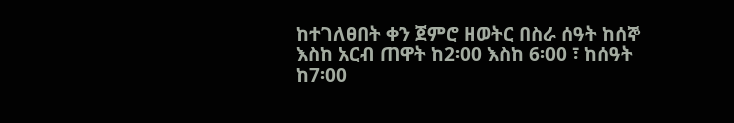ከተገለፀበት ቀን ጀምሮ ዘወትር በስራ ሰዓት ከሰኞ እስከ አርብ ጠዋት ከ2፡00 እስከ 6፡00 ፣ ከሰዓት ከ7፡00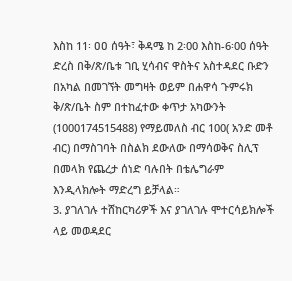እስከ 11፡ ዐዐ ሰዓት፣ ቅዳሜ ከ 2፡00 እስከ-6፡00 ሰዓት ድረስ በቅ/ጽ/ቤቱ ገቢ ሂሳብና ዋስትና አስተዳደር ቡድን በአካል በመገኘት መግዛት ወይም በሐዋሳ ጉምሩክ ቅ/ጽ/ቤት ስም በተከፈተው ቀጥታ አካውንት (1000174515488) የማይመለስ ብር 100( አንድ መቶ ብር) በማስገባት በስልክ ደውለው በማሳወቅና ስሊፕ በመላክ የጨረታ ሰነድ ባሉበት በቴሌግራም እንዲላክሎት ማድረግ ይቻላል።
3. ያገለገሉ ተሸከርካሪዎች እና ያገለገሉ ሞተርሳይክሎች ላይ መወዳደር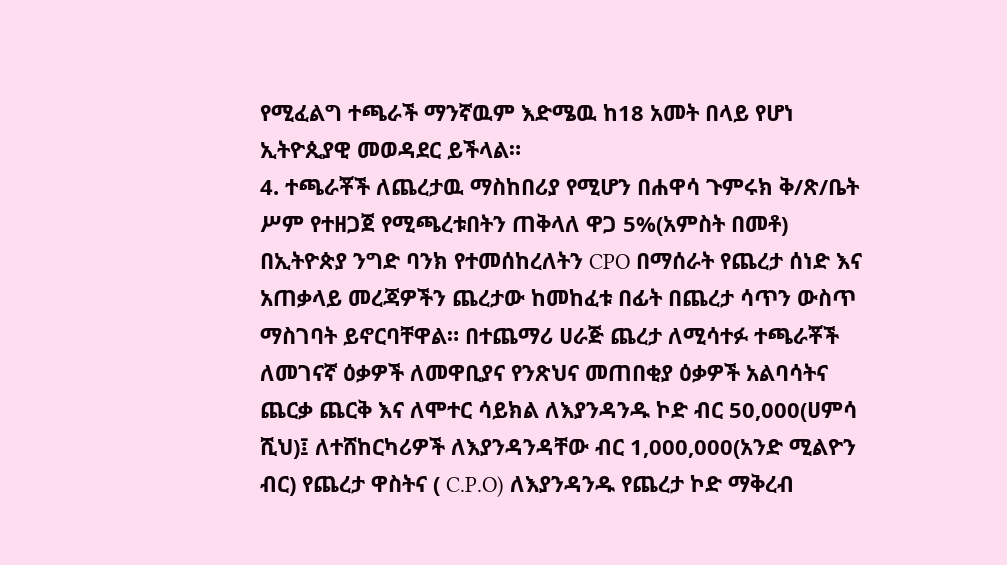የሚፈልግ ተጫራች ማንኛዉም እድሜዉ ከ18 አመት በላይ የሆነ ኢትዮጲያዊ መወዳደር ይችላል።
4. ተጫራቾች ለጨረታዉ ማስከበሪያ የሚሆን በሐዋሳ ጉምሩክ ቅ/ጽ/ቤት ሥም የተዘጋጀ የሚጫረቱበትን ጠቅላለ ዋጋ 5%(አምስት በመቶ) በኢትዮጵያ ንግድ ባንክ የተመሰከረለትን CPO በማሰራት የጨረታ ሰነድ እና አጠቃላይ መረጃዎችን ጨረታው ከመከፈቱ በፊት በጨረታ ሳጥን ውስጥ ማስገባት ይኖርባቸዋል። በተጨማሪ ሀራጅ ጨረታ ለሚሳተፉ ተጫራቾች ለመገናኛ ዕቃዎች ለመዋቢያና የንጽህና መጠበቂያ ዕቃዎች አልባሳትና ጨርቃ ጨርቅ እና ለሞተር ሳይክል ለእያንዳንዱ ኮድ ብር 50,000(ሀምሳ ሺህ)፤ ለተሸከርካሪዎች ለእያንዳንዳቸው ብር 1,000,000(አንድ ሚልዮን ብር) የጨረታ ዋስትና ( C.P.O) ለእያንዳንዱ የጨረታ ኮድ ማቅረብ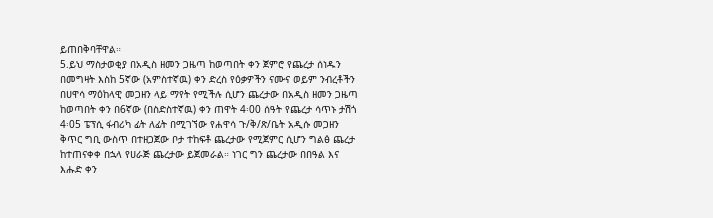ይጠበቅባቸዋል።
5.ይህ ማስታወቂያ በአዲስ ዘመን ጋዜጣ ከወጣበት ቀን ጀምሮ የጨረታ ሰነዱን በመግዛት እስከ 5ኛው (አምስተኛዉ) ቀን ድረስ የዕቃዎችን ናሙና ወይም ንብረቶችን በሀዋሳ ማዕከላዊ መጋዘን ላይ ማየት የሚችሉ ሲሆን ጨረታው በአዲስ ዘመን ጋዜጣ ከወጣበት ቀን በ6ኛው (በስድስተኛዉ) ቀን ጠዋት 4፡00 ሰዓት የጨረታ ሳጥኑ ታሽጎ 4፡05 ፔፕሲ ፋብሪካ ፊት ለፊት በሚገኘው የሐዋሳ ጉ/ቅ/ጽ/ቤት አዲሱ መጋዘን ቅጥር ግቢ ውስጥ በተዘጋጀው ቦታ ተከፍቶ ጨረታው የሚጀምር ሲሆን ግልፅ ጨረታ ከተጠናቀቀ በኋላ የሀራጅ ጨረታው ይጀመራል። ነገር ግን ጨረታው በበዓል እና እሑድ ቀን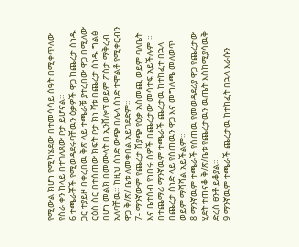የሚውል ክሆነ የሚካሄደው በተመሳሳይ ሰዓት በሚቀጥለው የስራ ቀን ከላይ በተገለጸው ቦታ ይሆናል።
6 ተጫራቾች የሚወዳደሩባቸዉን ዕቃዎች ዋጋ ከጨረታ ሰነዱ ጋር ተያይዞ በቀረበዉ ቅጽ ላይ ተጫራቹ ያተረበው ዋጋ በሚለው ርዕስ ስር በተሰጠው ክፍት ቦታ ክነ ቫቱ በጨረታ ሰነዱ ግልፅ በሆነ መልክ በመሙላት በ ኢንቨሎፕ ወይም ፖስታ ማቅረብ አለባቸዉ። ከዚህ ሰነድ ውጭ በሌላ ሰነድ ተሞልቶ የሚቀርብን ዋጋ ቅ/ጽ/ ቤቱ ለመቀበል አይገደድም።
7- ማንኛውም የጨረታ ሽያጭ የዕቃ አስመጪ ወይም ባለቤት እና ቤተሰብ የነበሩ ሰዎች በጨረታው መሳተፍ አይችሉም ። በተጨማሪ ማንኛዉም ተጫራች ጨረታዉ ከተከፈተ በኋላ በጨረታ ሰነድ ላይ የሰጠዉን ዋጋ እና መግለጫ መለወጥ ወይም ማሻሻል አይችልም።
8 ማንኛዉም ተጫራች የሰጠዉ የመወዳደሪያ ዋጋ የጨረታው ሂደት ተጠናቆ ቅ/ጽ/ቤቱ የጨረታዉን ዉጤት እስከሚያሳዉቅ ድረስ ፀንቶ ይቆያል።
9 ማንኛዉም ተጫራች ጨረታዉ ከተከፈት በኋላ እራሱን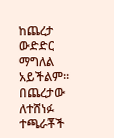ከጨረታ ውድድር ማግለል አይችልም። በጨረታው ለተሸነፉ ተጫራቾች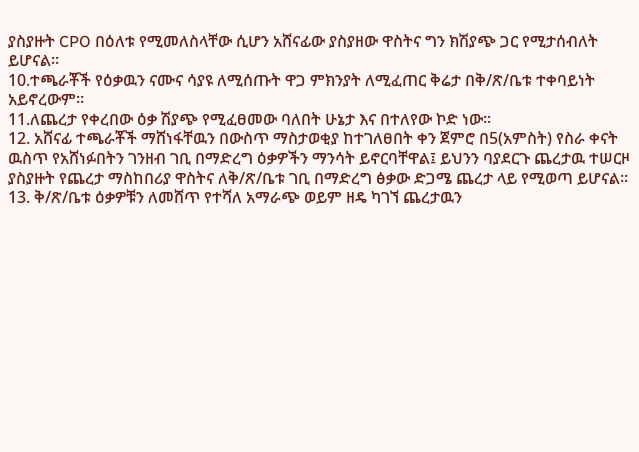ያስያዙት CPO በዕለቱ የሚመለስላቸው ሲሆን አሸናፊው ያስያዘው ዋስትና ግን ክሽያጭ ጋር የሚታሰብለት ይሆናል።
10.ተጫራቾች የዕቃዉን ናሙና ሳያዩ ለሚሰጡት ዋጋ ምክንያት ለሚፈጠር ቅሬታ በቅ/ጽ/ቤቱ ተቀባይነት አይኖረውም።
11.ለጨረታ የቀረበው ዕቃ ሽያጭ የሚፈፀመው ባለበት ሁኔታ እና በተለየው ኮድ ነው።
12. አሸናፊ ተጫራቾች ማሸነፋቸዉን በውስጥ ማስታወቂያ ከተገለፀበት ቀን ጀምሮ በ5(አምስት) የስራ ቀናት ዉስጥ የአሸነፉበትን ገንዘብ ገቢ በማድረግ ዕቃዎችን ማንሳት ይኖርባቸዋል፤ ይህንን ባያደርጉ ጨረታዉ ተሠርዞ ያስያዙት የጨረታ ማስከበሪያ ዋስትና ለቅ/ጽ/ቤቱ ገቢ በማድረግ ፅቃው ድጋሜ ጨረታ ላይ የሚወጣ ይሆናል።
13. ቅ/ጽ/ቤቱ ዕቃዎቹን ለመሸጥ የተሻለ አማራጭ ወይም ዘዴ ካገኘ ጨረታዉን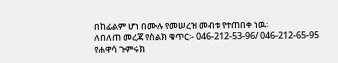በከፊልም ሆነ በሙሉ የመሠረዝ መብቱ የተጠበቀ ነዉ፡
ለበለጠ መረጃ የስልክ ቁጥር፡- 046-212-53-96/ 046-212-65-95
የሐዋሳ ጉምሩክ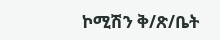ኮሚሽን ቅ/ጽ/ቤት